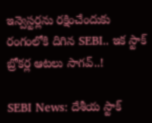ఇన్వెస్టర్లను రక్షించేందుకు రంగంలోకి దిగిన SEBI.. ఇక స్టాక్ బ్రోకర్ల ఆటలు సాగవ్..!

SEBI News: దేశీయ స్టాక్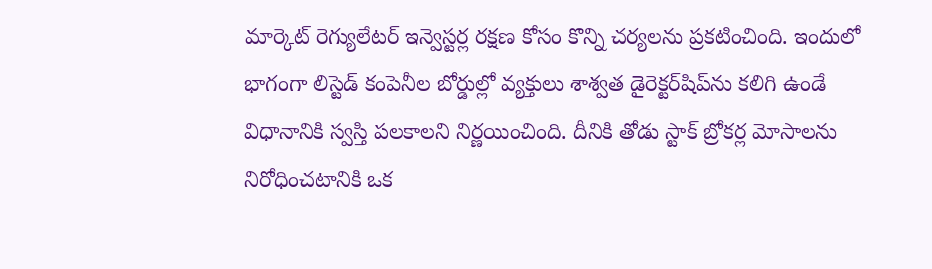మార్కెట్ రెగ్యులేటర్ ఇన్వెస్టర్ల రక్షణ కోసం కొన్ని చర్యలను ప్రకటించింది. ఇందులో భాగంగా లిస్టెడ్ కంపెనీల బోర్డుల్లో వ్యక్తులు శాశ్వత డైరెక్టర్‌షిప్‌ను కలిగి ఉండే విధానానికి స్వస్తి పలకాలని నిర్ణయించింది. దీనికి తోడు స్టాక్ బ్రోకర్ల మోసాలను నిరోధించటానికి ఒక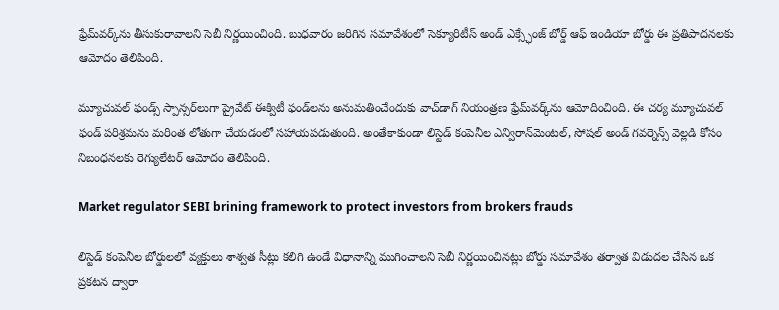ఫ్రేమ్‌వర్క్‌ను తీసుకురావాలని సెబీ నిర్ణయించింది. బుధవారం జరిగిన సమావేశంలో సెక్యూరిటీస్ అండ్ ఎక్స్ఛేంజ్ బోర్డ్ ఆఫ్ ఇండియా బోర్డు ఈ ప్రతిపాదనలకు ఆమోదం తెలిపింది.

మ్యూచువల్ ఫండ్స్ స్పాన్సర్‌లుగా ప్రైవేట్ ఈక్విటీ ఫండ్‌లను అనుమతించేందుకు వాచ్‌డాగ్ నియంత్రణ ఫ్రేమ్‌వర్క్‌ను ఆమోదించింది. ఈ చర్య మ్యూచువల్ ఫండ్ పరిశ్రమను మరింత లోతుగా చేయడంలో సహాయపడుతుంది. అంతేకాకుండా లిస్టెడ్ కంపెనీల ఎన్విరాన్‌మెంటల్, సోషల్ అండ్ గవర్నెన్స్ వెల్లడి కోసం నిబంధనలకు రెగ్యులేటర్ ఆమోదం తెలిపింది.

Market regulator SEBI brining framework to protect investors from brokers frauds

లిస్టెడ్ కంపెనీల బోర్డులలో వ్యక్తులు శాశ్వత సీట్లు కలిగి ఉండే విధానాన్ని ముగించాలని సెబీ నిర్ణయించినట్లు బోర్డు సమావేశం తర్వాత విడుదల చేసిన ఒక ప్రకటన ద్వారా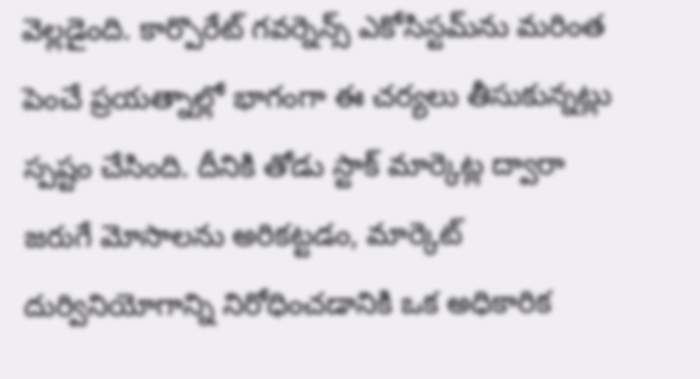వెల్లడైంది. కార్పొరేట్ గవర్నెన్స్ ఎకోసిస్టమ్‌ను మరింత పెంచే ప్రయత్నాల్లో భాగంగా ఈ చర్యలు తీసుకున్నట్లు స్పష్టం చేసింది. దీనికి తోడు స్టాక్ మార్కెట్ల ద్వారా జరుగే మోసాలను అరికట్టడం, మార్కెట్ దుర్వినియోగాన్ని నిరోధించడానికి ఒక అధికారిక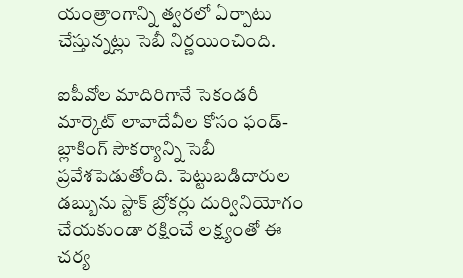యంత్రాంగాన్ని త్వరలో ఏర్పాటు చేస్తున్నట్లు సెబీ నిర్ణయించింది.

ఐపీవోల మాదిరిగానే సెకండరీ మార్కెట్ లావాదేవీల కోసం ఫండ్-బ్లాకింగ్ సౌకర్యాన్ని సెబీ ప్రవేశపెడుతోంది. పెట్టుబడిదారుల డబ్బును స్టాక్ బ్రోకర్లు దుర్వినియోగం చేయకుండా రక్షించే లక్ష్యంతో ఈ చర్య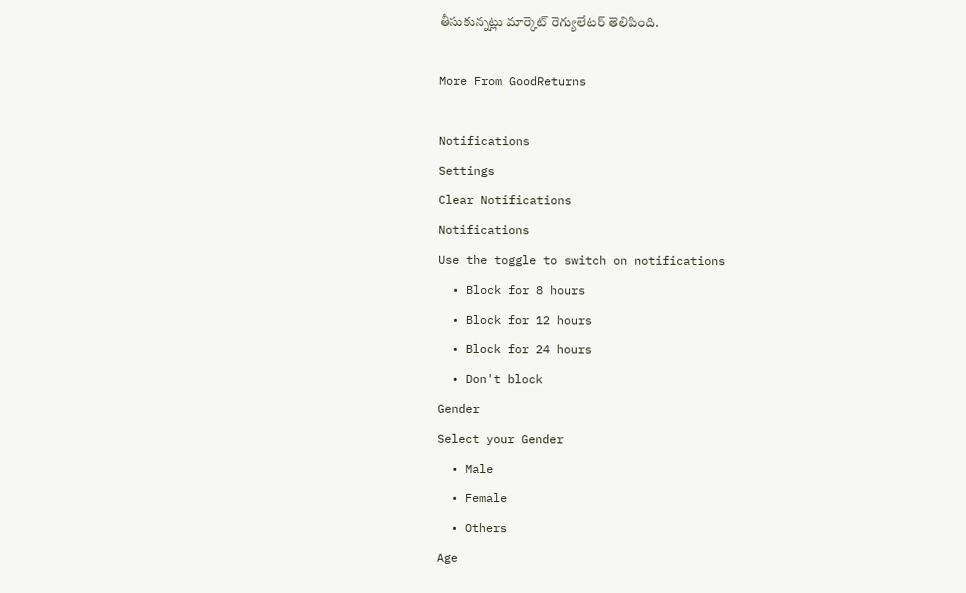తీసుకున్నట్లు మార్కెట్ రెగ్యులేటర్ తెలిపింది.

More From GoodReturns

Notifications
Settings
Clear Notifications
Notifications
Use the toggle to switch on notifications
  • Block for 8 hours
  • Block for 12 hours
  • Block for 24 hours
  • Don't block
Gender
Select your Gender
  • Male
  • Female
  • Others
Age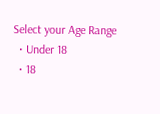Select your Age Range
  • Under 18
  • 18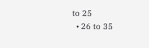to 25
  • 26 to 35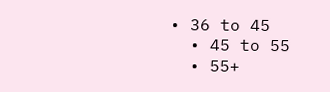• 36 to 45
  • 45 to 55
  • 55+